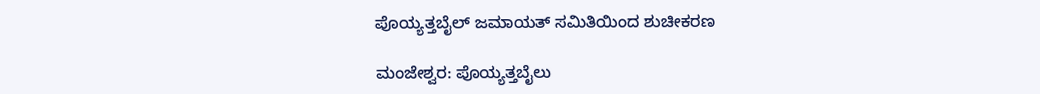ಪೊಯ್ಯತ್ತಬೈಲ್ ಜಮಾಯತ್ ಸಮಿತಿಯಿಂದ ಶುಚೀಕರಣ

ಮಂಜೇಶ್ವರ: ಪೊಯ್ಯತ್ತಬೈಲು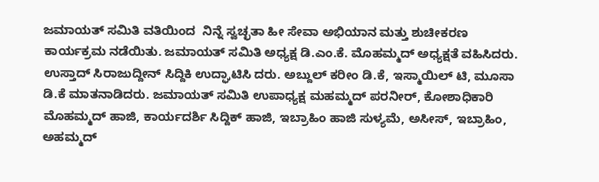ಜಮಾಯತ್ ಸಮಿತಿ ವತಿಯಿಂದ  ನಿನ್ನೆ ಸ್ವಚ್ಛತಾ ಹೀ ಸೇವಾ ಅಭಿಯಾನ ಮತ್ತು ಶುಚೀಕರಣ ಕಾರ್ಯಕ್ರಮ ನಡೆಯಿತು. ಜಮಾಯತ್ ಸಮಿತಿ ಅಧ್ಯಕ್ಷ ಡಿ.ಎಂ.ಕೆ. ಮೊಹಮ್ಮದ್ ಅಧ್ಯಕ್ಷತೆ ವಹಿಸಿದರು. ಉಸ್ತಾದ್ ಸಿರಾಜುದ್ದೀನ್ ಸಿದ್ದಿಕಿ ಉದ್ಘಾಟಿಸಿ ದರು. ಅಬ್ದುಲ್ ಕರೀಂ ಡಿ.ಕೆ, ಇಸ್ಮಾಯಿಲ್ ಟಿ, ಮೂಸಾ ಡಿ.ಕೆ ಮಾತನಾಡಿದರು. ಜಮಾಯತ್ ಸಮಿತಿ ಉಪಾಧ್ಯಕ್ಷ ಮಹಮ್ಮದ್ ಪರನೀರ್, ಕೋಶಾಧಿಕಾರಿ ಮೊಹಮ್ಮದ್ ಹಾಜಿ, ಕಾರ್ಯದರ್ಶಿ ಸಿದ್ದಿಕ್ ಹಾಜಿ, ಇಬ್ರಾಹಿಂ ಹಾಜಿ ಸುಳ್ಯಮೆ, ಅಸೀಸ್, ಇಬ್ರಾಹಿಂ, ಅಹಮ್ಮದ್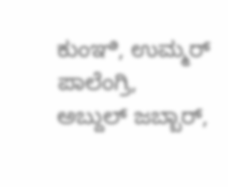ಕುಂಞಿ, ಉಮ್ಮರ್ ಪಾಲೆಂಗ್ರಿ, ಅಬ್ದುಲ್ ಜಬ್ಬಾರ್,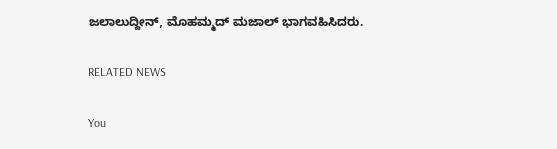ಜಲಾಲುದ್ದೀನ್, ಮೊಹಮ್ಮದ್ ಮಜಾಲ್ ಭಾಗವಹಿಸಿದರು.

RELATED NEWS

You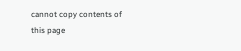cannot copy contents of this page